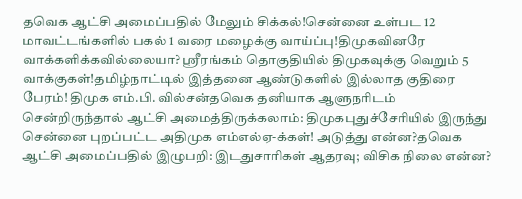தவெக ஆட்சி அமைப்பதில் மேலும் சிக்கல்!சென்னை உள்பட 12 மாவட்டங்களில் பகல் 1 வரை மழைக்கு வாய்ப்பு!திமுகவினரே வாக்களிக்கவில்லையா? ஸ்ரீரங்கம் தொகுதியில் திமுகவுக்கு வெறும் 5 வாக்குகள்!தமிழ்நாட்டில் இத்தனை ஆண்டுகளில் இல்லாத குதிரை பேரம்! திமுக எம்.பி. வில்சன்தவெக தனியாக ஆளுநரிடம் சென்றிருந்தால் ஆட்சி அமைத்திருக்கலாம்: திமுகபுதுச்சேரியில் இருந்து சென்னை புறப்பட்ட அதிமுக எம்எல்ஏ-க்கள்! அடுத்து என்ன?தவெக ஆட்சி அமைப்பதில் இழுபறி: இடதுசாரிகள் ஆதரவு; விசிக நிலை என்ன?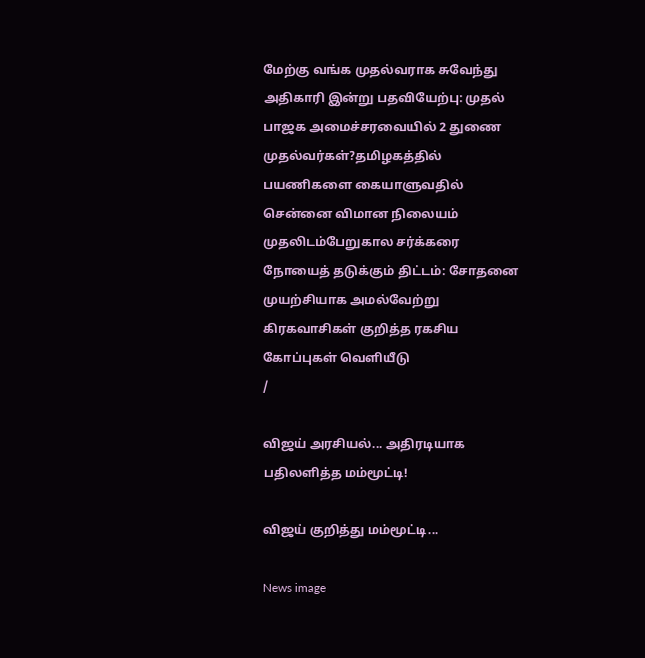மேற்கு வங்க முதல்வராக சுவேந்து அதிகாரி இன்று பதவியேற்பு: முதல் பாஜக அமைச்சரவையில் 2 துணை முதல்வர்கள்?தமிழகத்தில் பயணிகளை கையாளுவதில் சென்னை விமான நிலையம் முதலிடம்பேறுகால சர்க்கரை நோயைத் தடுக்கும் திட்டம்: சோதனை முயற்சியாக அமல்வேற்று கிரகவாசிகள் குறித்த ரகசிய கோப்புகள் வெளியீடு
/

விஜய் அரசியல்... அதிரடியாக பதிலளித்த மம்மூட்டி!

விஜய் குறித்து மம்மூட்டி...

News image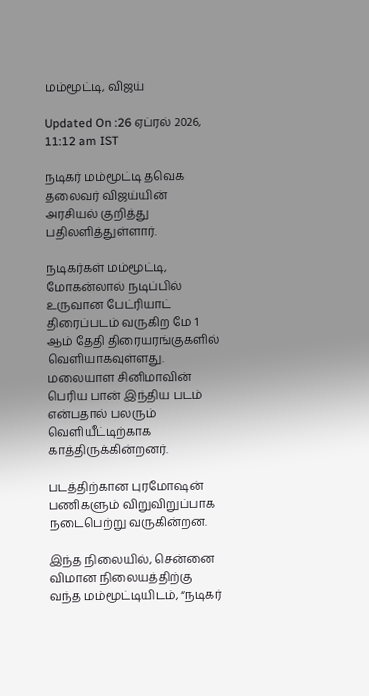மம்மூட்டி, விஜய்

Updated On :26 ஏப்ரல் 2026, 11:12 am IST

நடிகர் மம்மூட்டி தவெக தலைவர் விஜய்யின் அரசியல் குறித்து பதிலளித்துள்ளார்.

நடிகர்கள் மம்மூட்டி, மோகன்லால் நடிப்பில் உருவான பேட்ரியாட் திரைப்படம் வருகிற மே 1 ஆம் தேதி திரையரங்குகளில் வெளியாகவுள்ளது. மலையாள சினிமாவின் பெரிய பான் இந்திய படம் என்பதால் பலரும் வெளியீட்டிற்காக காத்திருக்கின்றனர்.

படத்திற்கான புரமோஷன் பணிகளும் விறுவிறுப்பாக நடைபெற்று வருகின்றன.

இந்த நிலையில், சென்னை விமான நிலையத்திற்கு வந்த மம்மூட்டியிடம், “நடிகர்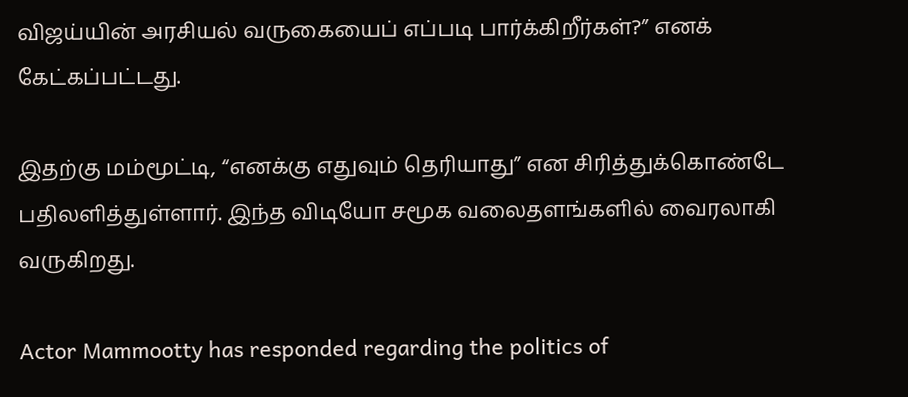விஜய்யின் அரசியல் வருகையைப் எப்படி பார்க்கிறீர்கள்?” எனக் கேட்கப்பட்டது.

இதற்கு மம்மூட்டி, “எனக்கு எதுவும் தெரியாது” என சிரித்துக்கொண்டே பதிலளித்துள்ளார். இந்த விடியோ சமூக வலைதளங்களில் வைரலாகி வருகிறது.

Actor Mammootty has responded regarding the politics of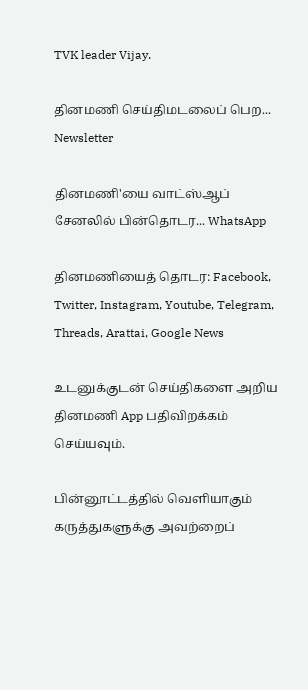TVK leader Vijay.

தினமணி செய்திமடலைப் பெற... Newsletter

தினமணி'யை வாட்ஸ்ஆப் சேனலில் பின்தொடர... WhatsApp

தினமணியைத் தொடர: Facebook, Twitter, Instagram, Youtube, Telegram, Threads, Arattai, Google News

உடனுக்குடன் செய்திகளை அறிய தினமணி App பதிவிறக்கம் செய்யவும்.

பின்னூட்டத்தில் வெளியாகும் கருத்துகளுக்கு அவற்றைப்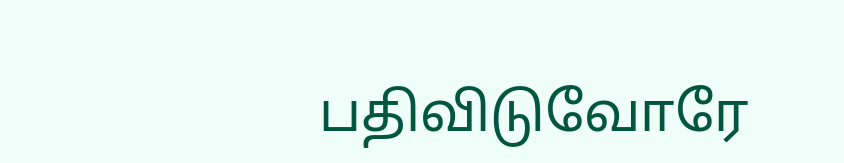பதிவிடுவோரே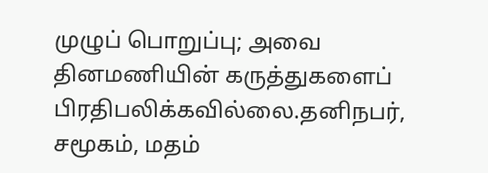முழுப் பொறுப்பு; அவை தினமணியின் கருத்துகளைப் பிரதிபலிக்கவில்லை.தனிநபர், சமூகம், மதம்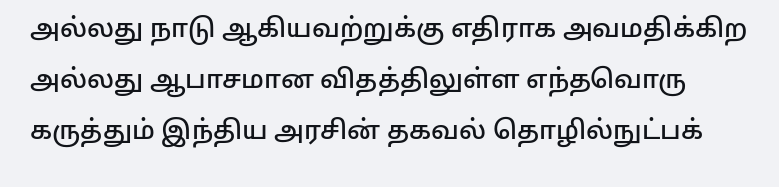அல்லது நாடு ஆகியவற்றுக்கு எதிராக அவமதிக்கிற அல்லது ஆபாசமான விதத்திலுள்ள எந்தவொரு கருத்தும் இந்திய அரசின் தகவல் தொழில்நுட்பக்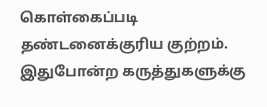கொள்கைப்படி தண்டனைக்குரிய குற்றம். இதுபோன்ற கருத்துகளுக்கு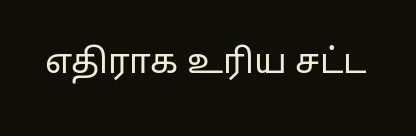எதிராக உரிய சட்ட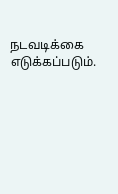நடவடிக்கை எடுக்கப்படும்.